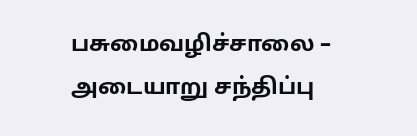பசுமைவழிச்சாலை – அடையாறு சந்திப்பு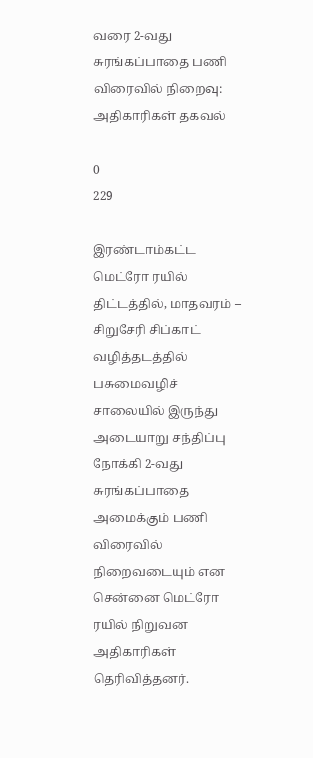வரை 2-வது சுரங்கப்பாதை பணி விரைவில் நிறைவு: அதிகாரிகள் தகவல்

0
229

இரண்டாம்கட்ட மெட்ரோ ரயில் திட்டத்தில், மாதவரம் – சிறுசேரி சிப்காட் வழித்தடத்தில் பசுமைவழிச் சாலையில் இருந்து அடையாறு சந்திப்பு நோக்கி 2-வது சுரங்கப்பாதை அமைக்கும் பணி விரைவில் நிறைவடையும் என சென்னை மெட்ரோ ரயில் நிறுவன அதிகாரிகள் தெரிவித்தனர்.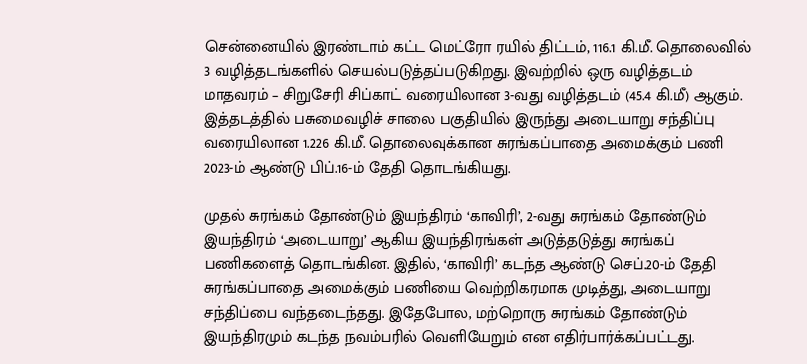சென்னையில் இரண்டாம் கட்ட மெட்ரோ ரயில் திட்டம், 116.1 கி.மீ. தொலைவில் 3 வழித்தடங்களில் செயல்படுத்தப்படுகிறது. இவற்றில் ஒரு வழித்தடம் மாதவரம் – சிறுசேரி சிப்காட் வரையிலான 3-வது வழித்தடம் (45.4 கி.மீ) ஆகும். இத்தடத்தில் பசுமைவழிச் சாலை பகுதியில் இருந்து அடையாறு சந்திப்பு வரையிலான 1.226 கி.மீ. தொலைவுக்கான சுரங்கப்பாதை அமைக்கும் பணி 2023-ம் ஆண்டு பிப்.16-ம் தேதி தொடங்கியது.

முதல் சுரங்கம் தோண்டும் இயந்திரம் ‘காவிரி’, 2-வது சுரங்கம் தோண்டும் இயந்திரம் ‘அடையாறு’ ஆகிய இயந்திரங்கள் அடுத்தடுத்து சுரங்கப் பணிகளைத் தொடங்கின. இதில், ‘காவிரி’ கடந்த ஆண்டு செப்.20-ம் தேதி சுரங்கப்பாதை அமைக்கும் பணியை வெற்றிகரமாக முடித்து, அடையாறு சந்திப்பை வந்தடைந்தது. இதேபோல, மற்றொரு சுரங்கம் தோண்டும் இயந்திரமும் கடந்த நவம்பரில் வெளியேறும் என எதிர்பார்க்கப்பட்டது.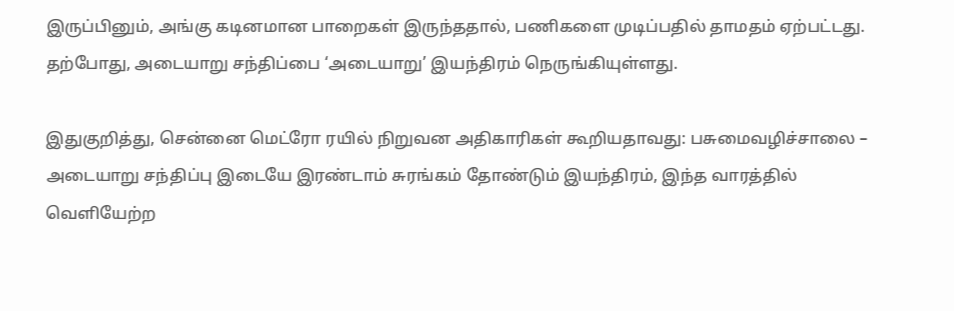இருப்பினும், அங்கு கடினமான பாறைகள் இருந்ததால், பணிகளை முடிப்பதில் தாமதம் ஏற்பட்டது. தற்போது, அடையாறு சந்திப்பை ‘அடையாறு’ இயந்திரம் நெருங்கியுள்ளது.

இதுகுறித்து, சென்னை மெட்ரோ ரயில் நிறுவன அதிகாரிகள் கூறியதாவது: பசுமைவழிச்சாலை – அடையாறு சந்திப்பு இடையே இரண்டாம் சுரங்கம் தோண்டும் இயந்திரம், இந்த வாரத்தில் வெளியேற்ற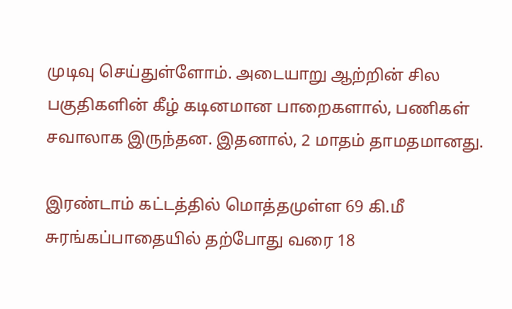முடிவு செய்துள்ளோம். அடையாறு ஆற்றின் சில பகுதிகளின் கீழ் கடினமான பாறைகளால், பணிகள் சவாலாக இருந்தன. இதனால், 2 மாதம் தாமதமானது.

இரண்டாம் கட்டத்தில் மொத்தமுள்ள 69 கி.மீ சுரங்கப்பாதையில் தற்போது வரை 18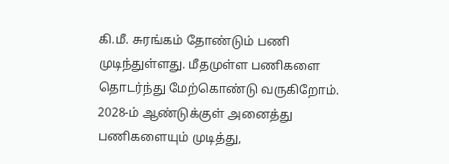கி.மீ. சுரங்கம் தோண்டும் பணி முடிந்துள்ளது. மீதமுள்ள பணிகளை தொடர்ந்து மேற்கொண்டு வருகிறோம். 2028-ம் ஆண்டுக்குள் அனைத்து பணிகளையும் முடித்து,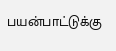பயன்பாட்டுக்கு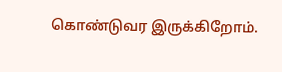கொண்டுவர இருக்கிறோம்.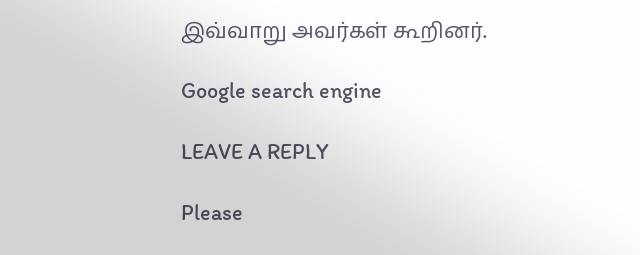இவ்வாறு அவர்கள் கூறினர்.

Google search engine

LEAVE A REPLY

Please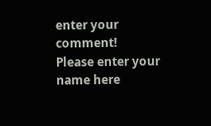enter your comment!
Please enter your name here